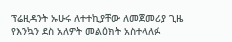ፕሬዚዳንት ኡሁሩ ለተተኪያቸው ለመጀመሪያ ጊዜ የእንኳን ደስ አለዎት መልዕክት አስተላለፉ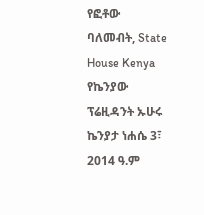የፎቶው ባለመብት, State House Kenya
የኬንያው ፕሬዚዳንት ኡሁሩ ኬንያታ ነሐሴ 3፣ 2014 ዓ.ም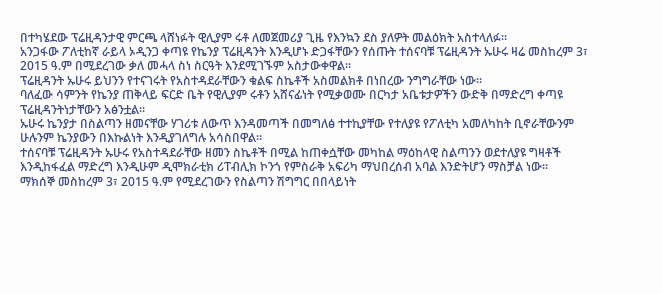በተካሄደው ፕሬዚዳንታዊ ምርጫ ላሸነፉት ዊሊያም ሩቶ ለመጀመሪያ ጊዜ የእንኳን ደስ ያለዎት መልዕክት አስተላለፉ።
አንጋፋው ፖለቲከኛ ራይላ ኦዲንጋ ቀጣዩ የኬንያ ፕሬዚዳንት እንዲሆኑ ድጋፋቸውን የሰጡት ተሰናባቹ ፕሬዚዳንት ኡሁሩ ዛሬ መስከረም 3፣ 2015 ዓ.ም በሚደረገው ቃለ መሓላ ስነ ስርዓት እንደሚገኙም አስታውቀዋል።
ፕሬዚዳንት ኡሁሩ ይህንን የተናገሩት የአስተዳደራቸውን ቁልፍ ስኬቶች አስመልክቶ በነበረው ንግግራቸው ነው።
ባለፈው ሳምንት የኬንያ ጠቅላይ ፍርድ ቤት የዊሊያም ሩቶን አሸናፊነት የሚቃወሙ በርካታ አቤቱታዎችን ውድቅ በማድረግ ቀጣዩ ፕሬዚዳንትነታቸውን አፅንቷል።
ኡሁሩ ኬንያታ በስልጣን ዘመናቸው ሃገሪቱ ለውጥ እንዳመጣች በመግለፅ ተተኪያቸው የተለያዩ የፖለቲካ አመለካከት ቢኖራቸውንም ሁሉንም ኬንያውን በእኩልነት እንዲያገለግሉ አሳስበዋል።
ተሰናባቹ ፕሬዚዳንት ኡሁሩ የአስተዳደራቸው ዘመን ስኬቶች በሚል ከጠቀሷቸው መካከል ማዕከላዊ ስልጣንን ወደተለያዩ ግዛቶች እንዲከፋፈል ማድረግ እንዲሁም ዲሞክራቲክ ሪፐብሊክ ኮንጎ የምስራቅ አፍሪካ ማህበረሰብ አባል እንድትሆን ማስቻል ነው።
ማክሰኞ መስከረም 3፣ 2015 ዓ.ም የሚደረገውን የስልጣን ሽግግር በበላይነት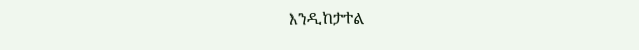እንዲከታተል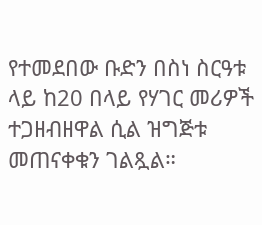የተመደበው ቡድን በስነ ስርዓቱ ላይ ከ20 በላይ የሃገር መሪዎች ተጋዘብዘዋል ሲል ዝግጅቱ መጠናቀቁን ገልጿል።